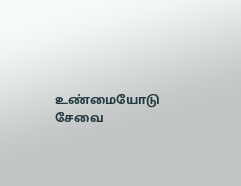உண்மையோடு சேவை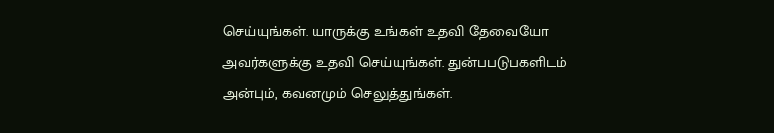செய்யுங்கள். யாருக்கு உங்கள் உதவி தேவையோ அவர்களுக்கு உதவி செய்யுங்கள். துன்பபடுபகளிடம் அன்பும், கவனமும் செலுத்துங்கள்.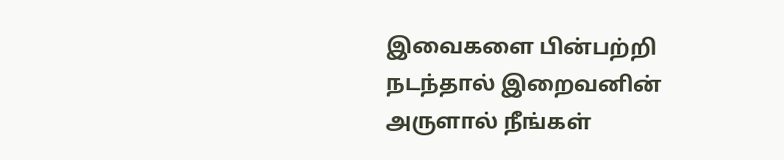இவைகளை பின்பற்றி நடந்தால் இறைவனின் அருளால் நீங்கள்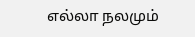எல்லா நலமும்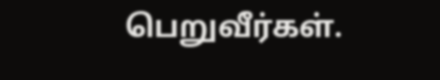பெறுவீர்கள்.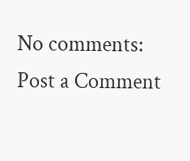No comments:
Post a Comment